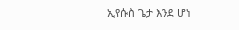ኢየሱስ ጌታ እንደ ሆነ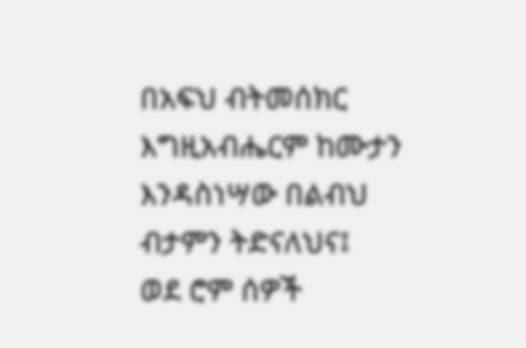በአፍህ ብትመሰክር እግዚአብሔርም ከሙታን እንዳስነሣው በልብህ ብታምን ትድናለህና፤
ወደ ሮም ሰዎች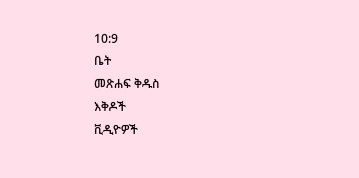10:9
ቤት
መጽሐፍ ቅዱስ
እቅዶች
ቪዲዮዎች